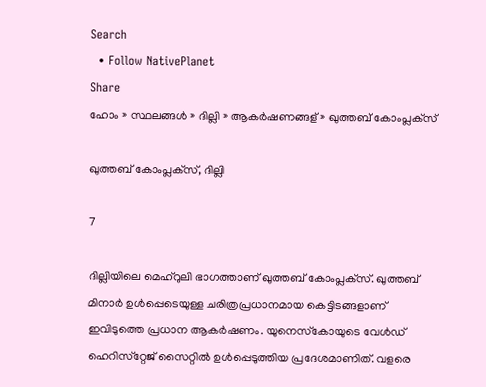Search
  • Follow NativePlanet
Share
ഹോം » സ്ഥലങ്ങൾ » ദില്ലി » ആകര്‍ഷണങ്ങള് » ഖുത്തബ് കോംപ്ലക്‌സ്

ഖുത്തബ് കോംപ്ലക്‌സ്, ദില്ലി

7

ദില്ലിയിലെ മെഹ്‌റുലി ഭാഗത്താണ് ഖുത്തബ് കോംപ്ലക്‌സ്. ഖുത്തബ് മിനാര്‍ ഉള്‍പ്പെടെയുള്ള ചരിത്രപ്രധാനമായ കെട്ടിടങ്ങളാണ് ഇവിടുത്തെ പ്രധാന ആകര്‍ഷണം. യുനെസ്‌കോയുടെ വേള്‍ഡ് ഹെറിസ്‌റ്റേജ് സൈറ്റില്‍ ഉള്‍പ്പെടുത്തിയ പ്രദേശമാണിത്. വളരെ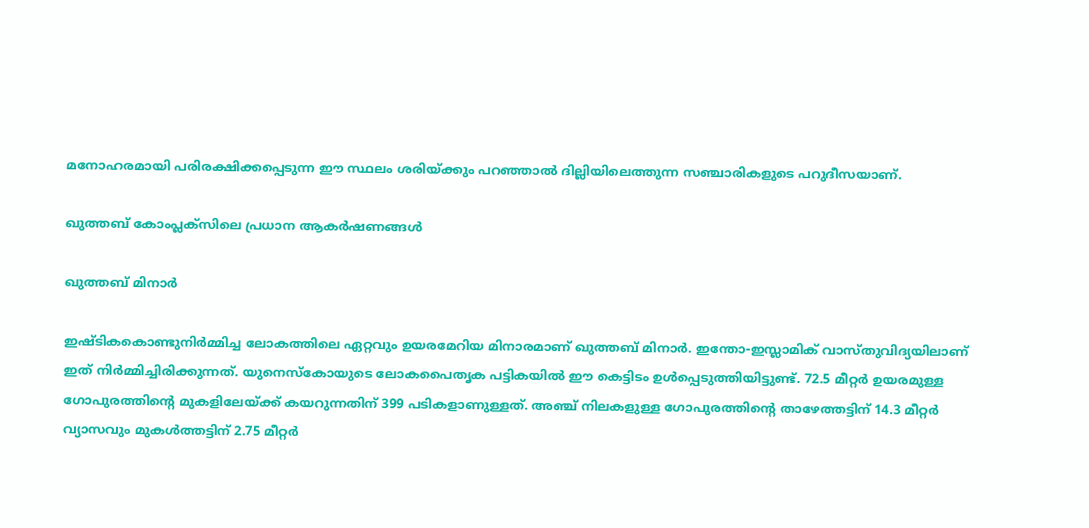മനോഹരമായി പരിരക്ഷിക്കപ്പെടുന്ന ഈ സ്ഥലം ശരിയ്ക്കും പറഞ്ഞാല്‍ ദില്ലിയിലെത്തുന്ന സഞ്ചാരികളുടെ പറുദീസയാണ്.

ഖുത്തബ് കോംപ്ലക്‌സിലെ പ്രധാന ആകര്‍ഷണങ്ങള്‍

ഖുത്തബ് മിനാര്‍

ഇഷ്ടികകൊണ്ടുനിര്‍മ്മിച്ച ലോകത്തിലെ ഏറ്റവും ഉയരമേറിയ മിനാരമാണ് ഖുത്തബ് മിനാര്‍. ഇന്തോ-ഇസ്ലാമിക് വാസ്തുവിദ്യയിലാണ് ഇത് നിര്‍മ്മിച്ചിരിക്കുന്നത്. യുനെസ്‌കോയുടെ ലോകപൈതൃക പട്ടികയില്‍ ഈ കെട്ടിടം ഉള്‍പ്പെടുത്തിയിട്ടുണ്ട്. 72.5 മീറ്റര്‍ ഉയരമുള്ള ഗോപുരത്തിന്റെ മുകളിലേയ്ക്ക് കയറുന്നതിന് 399 പടികളാണുള്ളത്. അഞ്ച് നിലകളുള്ള ഗോപുരത്തിന്റെ താഴേത്തട്ടിന് 14.3 മീറ്റര്‍ വ്യാസവും മുകള്‍ത്തട്ടിന് 2.75 മീറ്റര്‍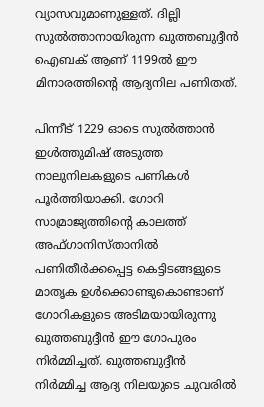വ്യാസവുമാണുള്ളത്. ദില്ലി സുല്‍ത്താനായിരുന്ന ഖുത്തബുദ്ദീന്‍ ഐബക് ആണ് 1199ല്‍ ഈ മിനാരത്തിന്റെ ആദ്യനില പണിതത്.

പിന്നീട് 1229 ഓടെ സുല്‍ത്താന്‍ ഇള്‍ത്തുമിഷ് അടുത്ത നാലുനിലകളുടെ പണികള്‍ പൂര്‍ത്തിയാക്കി. ഗോറി സാമ്രാജ്യത്തിന്റെ കാലത്ത് അഫ്ഗാനിസ്താനില്‍ പണിതീര്‍ക്കപ്പെട്ട കെട്ടിടങ്ങളുടെ മാതൃക ഉള്‍ക്കൊണ്ടുകൊണ്ടാണ് ഗോറികളുടെ അടിമയായിരുന്നു ഖുത്തബുദ്ദീന്‍ ഈ ഗോപുരം നിര്‍മ്മിച്ചത്. ഖുത്തബുദ്ദീന്‍ നിര്‍മ്മിച്ച ആദ്യ നിലയുടെ ചുവരില്‍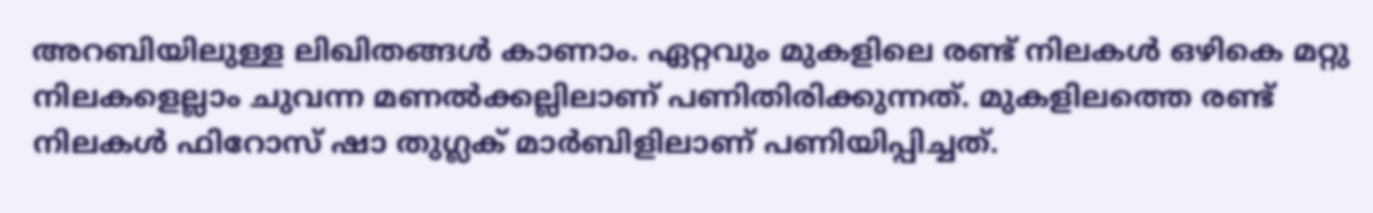അറബിയിലുള്ള ലിഖിതങ്ങള്‍ കാണാം. ഏറ്റവും മുകളിലെ രണ്ട് നിലകള്‍ ഒഴികെ മറ്റു നിലകളെല്ലാം ചുവന്ന മണല്‍ക്കല്ലിലാണ് പണിതിരിക്കുന്നത്. മുകളിലത്തെ രണ്ട് നിലകള്‍ ഫിറോസ് ഷാ തുഗ്ലക് മാര്‍ബിളിലാണ് പണിയിപ്പിച്ചത്.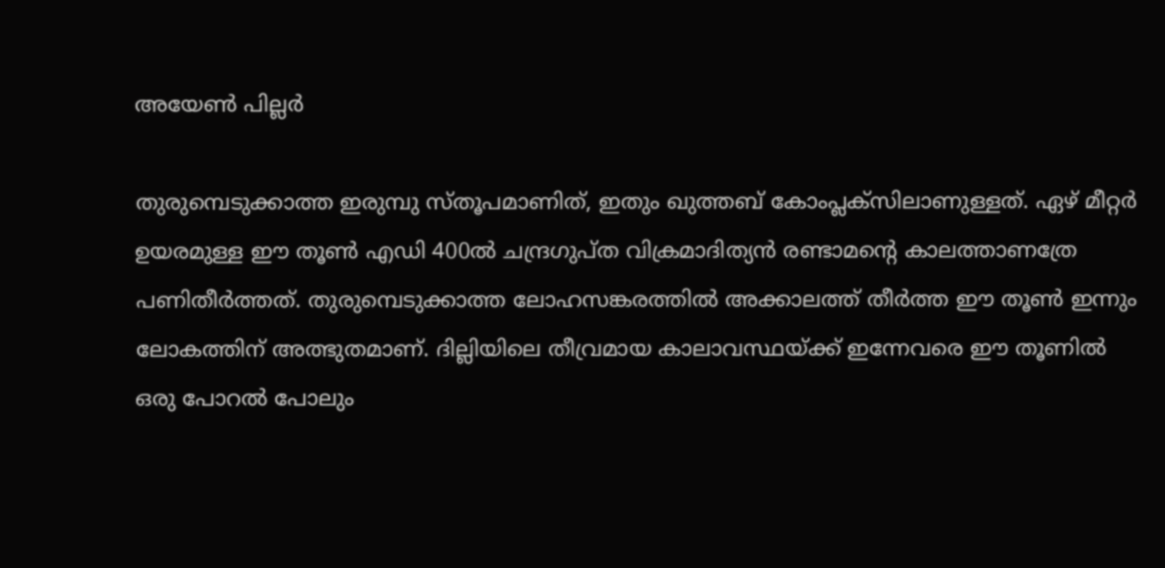അയേണ്‍ പില്ലര്‍

തുരുമ്പെടുക്കാത്ത ഇരുമ്പു സ്തൂപമാണിത്, ഇതും ഖുത്തബ് കോംപ്ലക്‌സിലാണുള്ളത്. ഏഴ് മീറ്റര്‍ ഉയരമുള്ള ഈ തൂണ്‍ എഡി 400ല്‍ ചന്ദ്രഗുപ്ത വിക്രമാദിത്യന്‍ രണ്ടാമന്റെ കാലത്താണത്രേ പണിതീര്‍ത്തത്. തുരുമ്പെടുക്കാത്ത ലോഹസങ്കരത്തില്‍ അക്കാലത്ത് തീര്‍ത്ത ഈ തൂണ്‍ ഇന്നും ലോകത്തിന് അത്ഭുതമാണ്. ദില്ലിയിലെ തീവ്രമായ കാലാവസ്ഥയ്ക്ക് ഇന്നേവരെ ഈ തൂണില്‍ ഒരു പോറല്‍ പോലും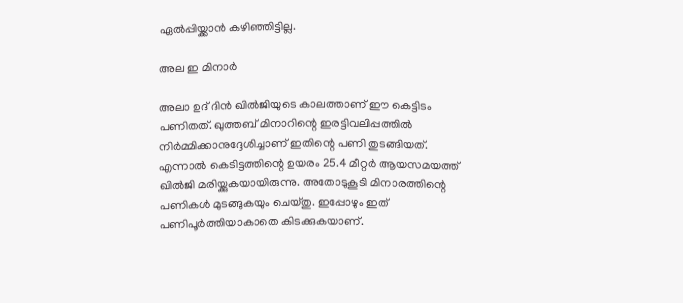ഏല്‍പ്പിയ്ക്കാന്‍ കഴിഞ്ഞിട്ടില്ല.

അല ഇ മിനാര്‍

അലാ ഉദ് ദിന്‍ ഖില്‍ജിയുടെ കാലത്താണ് ഈ കെട്ടിടം പണിതത്. ഖുത്തബ് മിനാറിന്റെ ഇരട്ടിവലിപ്പത്തില്‍ നിര്‍മ്മിക്കാനുദ്ദേശിച്ചാണ് ഇതിന്റെ പണി തുടങ്ങിയത്. എന്നാല്‍ കെടിട്ടത്തിന്റെ ഉയരം 25.4 മീറ്റര്‍ ആയസമയത്ത് ഖില്‍ജി മരിയ്ക്കുകയായിരുന്നു. അതോടുകൂടി മിനാരത്തിന്റെ പണികള്‍ മുടങ്ങുകയും ചെയ്തു. ഇപ്പോഴും ഇത് പണിപൂര്‍ത്തിയാകാതെ കിടക്കുകയാണ്.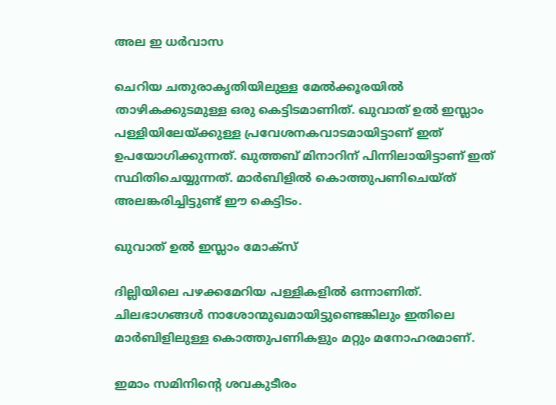അല ഇ ധര്‍വാസ

ചെറിയ ചതുരാകൃതിയിലുള്ള മേല്‍ക്കൂരയില്‍ താഴികക്കുടമുള്ള ഒരു കെട്ടിടമാണിത്. ഖുവാത് ഉല്‍ ഇസ്ലാം പള്ളിയിലേയ്ക്കുള്ള പ്രവേശനകവാടമായിട്ടാണ് ഇത് ഉപയോഗിക്കുന്നത്. ഖുത്തബ് മിനാറിന് പിന്നിലായിട്ടാണ് ഇത് സ്ഥിതിചെയ്യുന്നത്. മാര്‍ബിളില്‍ കൊത്തുപണിചെയ്ത് അലങ്കരിച്ചിട്ടുണ്ട് ഈ കെട്ടിടം.

ഖുവാത് ഉല്‍ ഇസ്ലാം മോക്‌സ്

ദില്ലിയിലെ പഴക്കമേറിയ പള്ളികളില്‍ ഒന്നാണിത്. ചിലഭാഗങ്ങള്‍ നാശോന്മുഖമായിട്ടുണ്ടെങ്കിലും ഇതിലെ മാര്‍ബിളിലുള്ള കൊത്തുപണികളും മറ്റും മനോഹരമാണ്.

ഇമാം സമിനിന്റെ ശവകുടീരം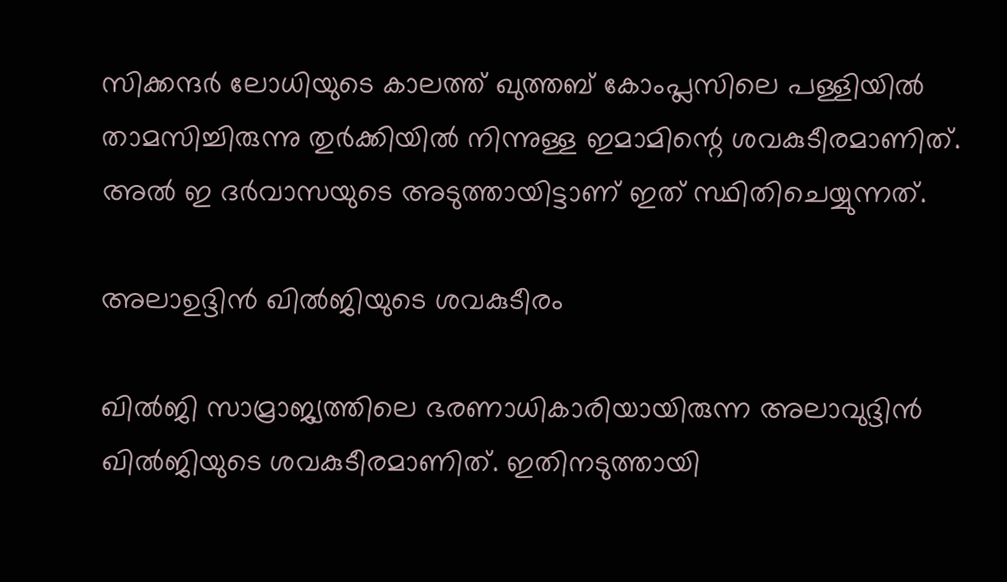സിക്കന്ദര്‍ ലോധിയുടെ കാലത്ത് ഖുത്തബ് കോംപ്ലസിലെ പള്ളിയില്‍ താമസിച്ചിരുന്നു തുര്‍ക്കിയില്‍ നിന്നുള്ള ഇമാമിന്റെ ശവകുടീരമാണിത്. അല്‍ ഇ ദര്‍വാസയുടെ അടുത്തായിട്ടാണ് ഇത് സ്ഥിതിചെയ്യുന്നത്.

അലാഉദ്ദിന്‍ ഖില്‍ജിയുടെ ശവകുടീരം

ഖില്‍ജി സാമ്രാജ്യത്തിലെ ഭരണാധികാരിയായിരുന്ന അലാവുദ്ദിന്‍ ഖില്‍ജിയുടെ ശവകുടീരമാണിത്. ഇതിനടുത്തായി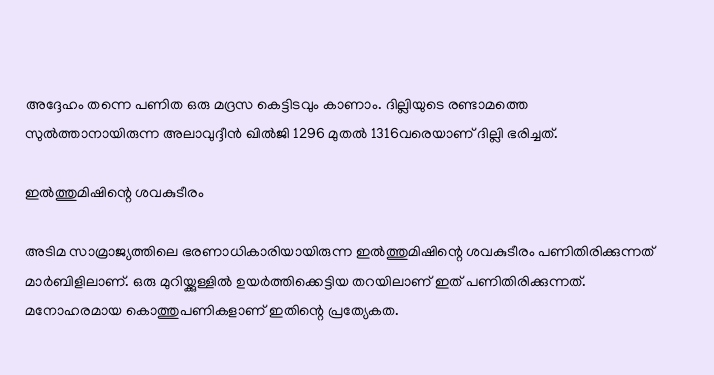അദ്ദേഹം തന്നെ പണിത ഒരു മദ്രസ കെട്ടിടവും കാണാം. ദില്ലിയുടെ രണ്ടാമത്തെ സുല്‍ത്താനായിരുന്ന അലാവുദ്ദീന്‍ ഖില്‍ജി 1296 മുതല്‍ 1316വരെയാണ് ദില്ലി ഭരിച്ചത്.

ഇല്‍ത്തുമിഷിന്റെ ശവകുടീരം

അടിമ സാമ്രാജ്യത്തിലെ ഭരണാധികാരിയായിരുന്ന ഇല്‍ത്തുമിഷിന്റെ ശവകുടീരം പണിതിരിക്കുന്നത് മാര്‍ബിളിലാണ്. ഒരു മുറിയ്ക്കുള്ളില്‍ ഉയര്‍ത്തിക്കെട്ടിയ തറയിലാണ് ഇത് പണിതിരിക്കുന്നത്. മനോഹരമായ കൊത്തുപണികളാണ് ഇതിന്റെ പ്രത്യേകത.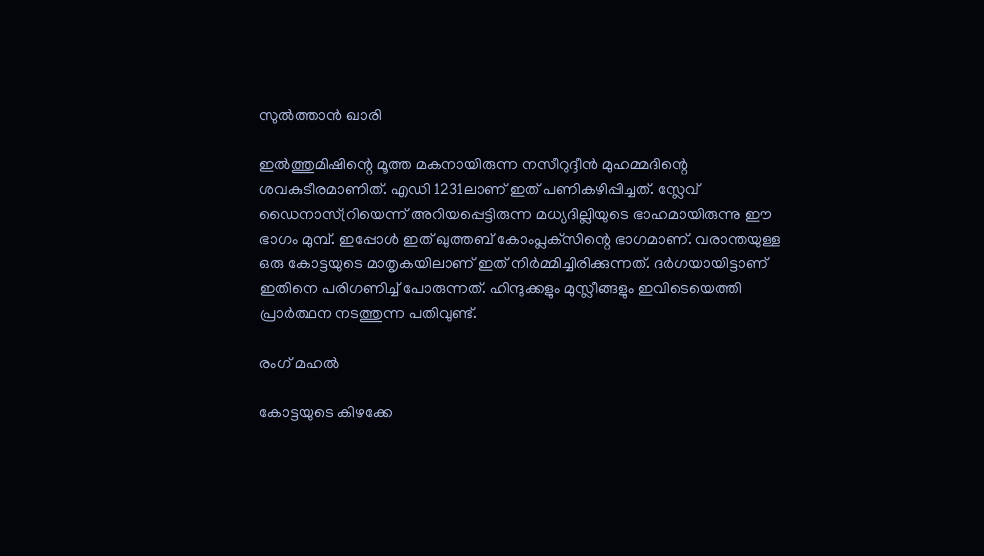സുല്‍ത്താന്‍ ഖാരി

ഇല്‍ത്തുമിഷിന്റെ മൂത്ത മകനായിരുന്ന നസീറുദ്ദീന്‍ മുഹമ്മദിന്റെ ശവകുടീരമാണിത്. എഡി 1231ലാണ് ഇത് പണികഴിപ്പിച്ചത്. സ്ലേവ് ഡൈനാസ്റ്രിയെന്ന് അറിയപ്പെട്ടിരുന്ന മധ്യദില്ലിയുടെ ഭാഹമായിരുന്നു ഈ ഭാഗം മുമ്പ്. ഇപ്പോള്‍ ഇത് ഖുത്തബ് കോംപ്ലക്‌സിന്റെ ഭാഗമാണ്. വരാന്തയുള്ള ഒരു കോട്ടയുടെ മാതൃകയിലാണ് ഇത് നിര്‍മ്മിച്ചിരിക്കുന്നത്. ദര്‍ഗയായിട്ടാണ് ഇതിനെ പരിഗണിച്ച് പോരുന്നത്. ഹിന്ദുക്കളും മുസ്ലീങ്ങളും ഇവിടെയെത്തി പ്രാര്‍ത്ഥന നടത്തുന്ന പതിവുണ്ട്.

രംഗ് മഹല്‍

കോട്ടയുടെ കിഴക്കേ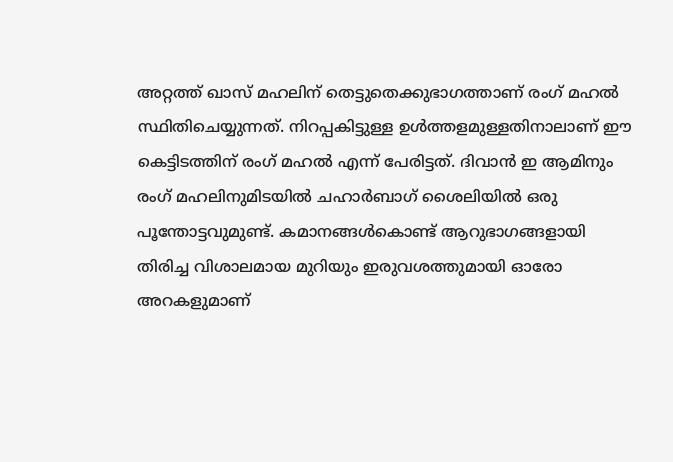അറ്റത്ത് ഖാസ് മഹലിന് തെട്ടുതെക്കുഭാഗത്താണ് രംഗ് മഹല്‍ സ്ഥിതിചെയ്യുന്നത്. നിറപ്പകിട്ടുള്ള ഉള്‍ത്തളമുള്ളതിനാലാണ് ഈ കെട്ടിടത്തിന് രംഗ് മഹല്‍ എന്ന് പേരിട്ടത്. ദിവാന്‍ ഇ ആമിനും രംഗ് മഹലിനുമിടയില്‍ ചഹാര്‍ബാഗ് ശൈലിയില്‍ ഒരു പൂന്തോട്ടവുമുണ്ട്. കമാനങ്ങള്‍കൊണ്ട് ആറുഭാഗങ്ങളായി തിരിച്ച വിശാലമായ മുറിയും ഇരുവശത്തുമായി ഓരോ അറകളുമാണ്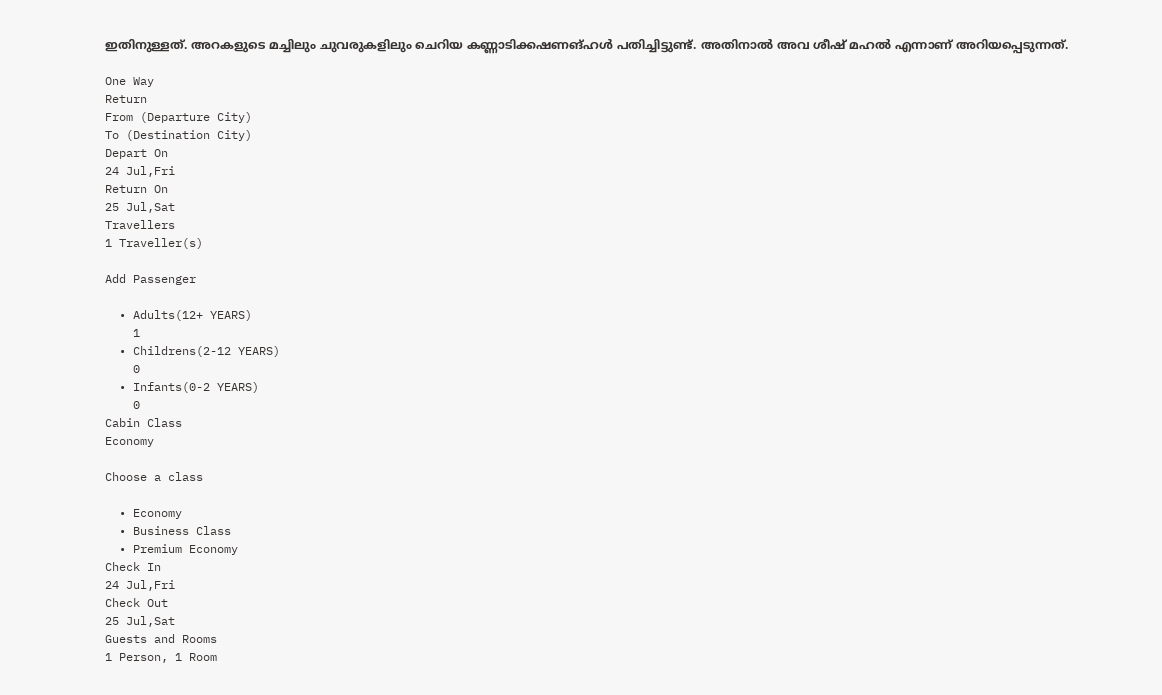ഇതിനുള്ളത്. അറകളുടെ മച്ചിലും ചുവരുകളിലും ചെറിയ കണ്ണാടിക്കഷണങ്ഹള്‍ പതിച്ചിട്ടുണ്ട്. അതിനാല്‍ അവ ശീഷ് മഹല്‍ എന്നാണ് അറിയപ്പെടുന്നത്.

One Way
Return
From (Departure City)
To (Destination City)
Depart On
24 Jul,Fri
Return On
25 Jul,Sat
Travellers
1 Traveller(s)

Add Passenger

  • Adults(12+ YEARS)
    1
  • Childrens(2-12 YEARS)
    0
  • Infants(0-2 YEARS)
    0
Cabin Class
Economy

Choose a class

  • Economy
  • Business Class
  • Premium Economy
Check In
24 Jul,Fri
Check Out
25 Jul,Sat
Guests and Rooms
1 Person, 1 Room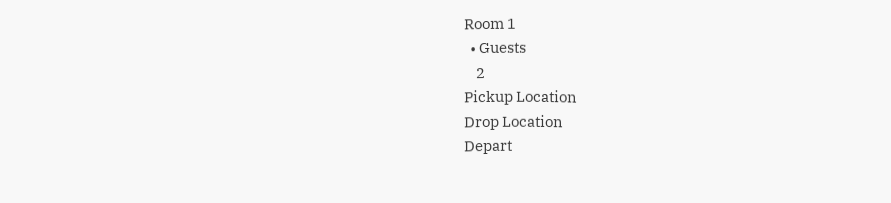Room 1
  • Guests
    2
Pickup Location
Drop Location
Depart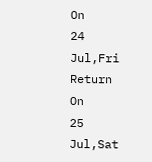On
24 Jul,Fri
Return On
25 Jul,Sat